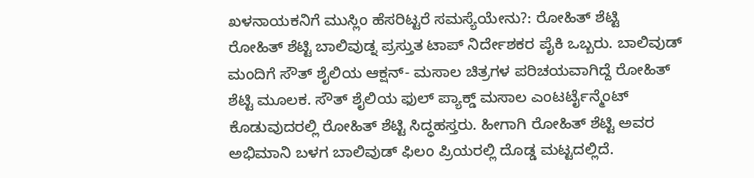ಖಳನಾಯಕನಿಗೆ ಮುಸ್ಲಿಂ ಹೆಸರಿಟ್ಟರೆ ಸಮಸ್ಯೆಯೇನು?: ರೋಹಿತ್ ಶೆಟ್ಟಿ
ರೋಹಿತ್ ಶೆಟ್ಟಿ ಬಾಲಿವುಡ್ನ ಪ್ರಸ್ತುತ ಟಾಪ್ ನಿರ್ದೇಶಕರ ಪೈಕಿ ಒಬ್ಬರು. ಬಾಲಿವುಡ್ ಮಂದಿಗೆ ಸೌತ್ ಶೈಲಿಯ ಆಕ್ಷನ್- ಮಸಾಲ ಚಿತ್ರಗಳ ಪರಿಚಯವಾಗಿದ್ದೆ ರೋಹಿತ್ ಶೆಟ್ಟಿ ಮೂಲಕ. ಸೌತ್ ಶೈಲಿಯ ಫುಲ್ ಪ್ಯಾಕ್ಡ್ ಮಸಾಲ ಎಂಟರ್ಟೈನ್ಮೆಂಟ್ ಕೊಡುವುದರಲ್ಲಿ ರೋಹಿತ್ ಶೆಟ್ಟಿ ಸಿದ್ಧಹಸ್ತರು. ಹೀಗಾಗಿ ರೋಹಿತ್ ಶೆಟ್ಟಿ ಅವರ ಅಭಿಮಾನಿ ಬಳಗ ಬಾಲಿವುಡ್ ಫಿಲಂ ಪ್ರಿಯರಲ್ಲಿ ದೊಡ್ಡ ಮಟ್ಟದಲ್ಲಿದೆ.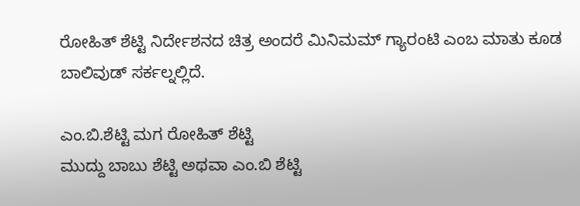ರೋಹಿತ್ ಶೆಟ್ಟಿ ನಿರ್ದೇಶನದ ಚಿತ್ರ ಅಂದರೆ ಮಿನಿಮಮ್ ಗ್ಯಾರಂಟಿ ಎಂಬ ಮಾತು ಕೂಡ ಬಾಲಿವುಡ್ ಸರ್ಕಲ್ನಲ್ಲಿದೆ.

ಎಂ.ಬಿ.ಶೆಟ್ಟಿ ಮಗ ರೋಹಿತ್ ಶೆಟ್ಟಿ
ಮುದ್ದು ಬಾಬು ಶೆಟ್ಟಿ ಅಥವಾ ಎಂ.ಬಿ ಶೆಟ್ಟಿ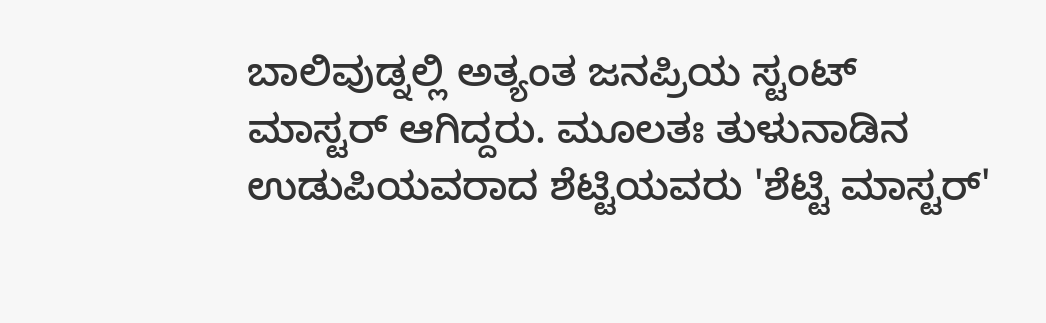ಬಾಲಿವುಡ್ನಲ್ಲಿ ಅತ್ಯಂತ ಜನಪ್ರಿಯ ಸ್ಟಂಟ್ ಮಾಸ್ಟರ್ ಆಗಿದ್ದರು. ಮೂಲತಃ ತುಳುನಾಡಿನ ಉಡುಪಿಯವರಾದ ಶೆಟ್ಟಿಯವರು 'ಶೆಟ್ಟಿ ಮಾಸ್ಟರ್'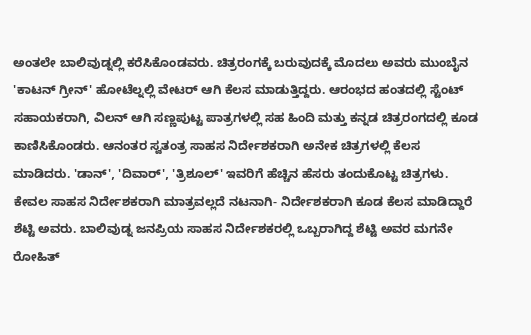ಅಂತಲೇ ಬಾಲಿವುಡ್ನಲ್ಲಿ ಕರೆಸಿಕೊಂಡವರು. ಚಿತ್ರರಂಗಕ್ಕೆ ಬರುವುದಕ್ಕೆ ಮೊದಲು ಅವರು ಮುಂಬೈನ 'ಕಾಟನ್ ಗ್ರೀನ್' ಹೋಟೆಲ್ನಲ್ಲಿ ವೇಟರ್ ಆಗಿ ಕೆಲಸ ಮಾಡುತ್ತಿದ್ದರು. ಆರಂಭದ ಹಂತದಲ್ಲಿ ಸ್ಟೆಂಟ್ ಸಹಾಯಕರಾಗಿ, ವಿಲನ್ ಆಗಿ ಸಣ್ಣಪುಟ್ಟ ಪಾತ್ರಗಳಲ್ಲಿ ಸಹ ಹಿಂದಿ ಮತ್ತು ಕನ್ನಡ ಚಿತ್ರರಂಗದಲ್ಲಿ ಕೂಡ ಕಾಣಿಸಿಕೊಂಡರು. ಆನಂತರ ಸ್ವತಂತ್ರ ಸಾಹಸ ನಿರ್ದೇಶಕರಾಗಿ ಅನೇಕ ಚಿತ್ರಗಳಲ್ಲಿ ಕೆಲಸ ಮಾಡಿದರು. 'ಡಾನ್', 'ದಿವಾರ್', 'ತ್ರಿಶೂಲ್' ಇವರಿಗೆ ಹೆಚ್ಚಿನ ಹೆಸರು ತಂದುಕೊಟ್ಟ ಚಿತ್ರಗಳು. ಕೇವಲ ಸಾಹಸ ನಿರ್ದೇಶಕರಾಗಿ ಮಾತ್ರವಲ್ಲದೆ ನಟನಾಗಿ- ನಿರ್ದೇಶಕರಾಗಿ ಕೂಡ ಕೆಲಸ ಮಾಡಿದ್ದಾರೆ ಶೆಟ್ಟಿ ಅವರು. ಬಾಲಿವುಡ್ನ ಜನಪ್ರಿಯ ಸಾಹಸ ನಿರ್ದೇಶಕರಲ್ಲಿ ಒಬ್ಬರಾಗಿದ್ದ ಶೆಟ್ಟಿ ಅವರ ಮಗನೇ ರೋಹಿತ್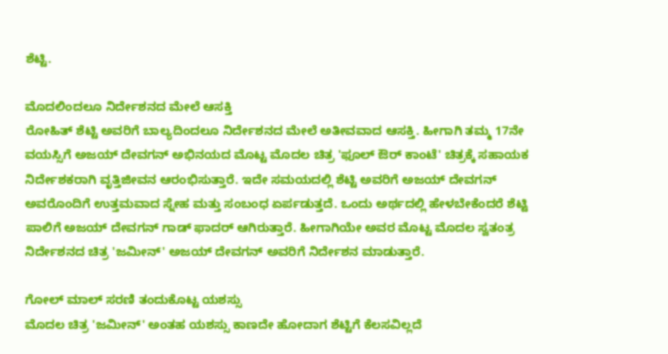ಶೆಟ್ಟಿ.

ಮೊದಲಿಂದಲೂ ನಿರ್ದೇಶನದ ಮೇಲೆ ಆಸಕ್ತಿ
ರೋಹಿತ್ ಶೆಟ್ಟಿ ಅವರಿಗೆ ಬಾಲ್ಯದಿಂದಲೂ ನಿರ್ದೇಶನದ ಮೇಲೆ ಅತೀವವಾದ ಆಸಕ್ತಿ. ಹೀಗಾಗಿ ತಮ್ಮ 17ನೇ ವಯಸ್ಸಿಗೆ ಅಜಯ್ ದೇವಗನ್ ಅಭಿನಯದ ಮೊಟ್ಟ ಮೊದಲ ಚಿತ್ರ 'ಫೂಲ್ ಔರ್ ಕಾಂಟೆ' ಚಿತ್ರಕ್ಕೆ ಸಹಾಯಕ ನಿರ್ದೇಶಕರಾಗಿ ವೃತ್ತಿಜೀವನ ಆರಂಭಿಸುತ್ತಾರೆ. ಇದೇ ಸಮಯದಲ್ಲಿ ಶೆಟ್ಟಿ ಅವರಿಗೆ ಅಜಯ್ ದೇವಗನ್ ಅವರೊಂದಿಗೆ ಉತ್ತಮವಾದ ಸ್ನೇಹ ಮತ್ತು ಸಂಬಂಧ ಏರ್ಪಡುತ್ತದೆ. ಒಂದು ಅರ್ಥದಲ್ಲಿ ಹೇಳಬೇಕೆಂದರೆ ಶೆಟ್ಟಿ ಪಾಲಿಗೆ ಅಜಯ್ ದೇವಗನ್ ಗಾಡ್ ಫಾದರ್ ಆಗಿರುತ್ತಾರೆ. ಹೀಗಾಗಿಯೇ ಅವರ ಮೊಟ್ಟ ಮೊದಲ ಸ್ವತಂತ್ರ ನಿರ್ದೇಶನದ ಚಿತ್ರ 'ಜಮೀನ್' ಅಜಯ್ ದೇವಗನ್ ಅವರಿಗೆ ನಿರ್ದೇಶನ ಮಾಡುತ್ತಾರೆ.

ಗೋಲ್ ಮಾಲ್ ಸರಣಿ ತಂದುಕೊಟ್ಟ ಯಶಸ್ಸು
ಮೊದಲ ಚಿತ್ರ 'ಜಮೀನ್' ಅಂತಹ ಯಶಸ್ಸು ಕಾಣದೇ ಹೋದಾಗ ಶೆಟ್ಟಿಗೆ ಕೆಲಸವಿಲ್ಲದೆ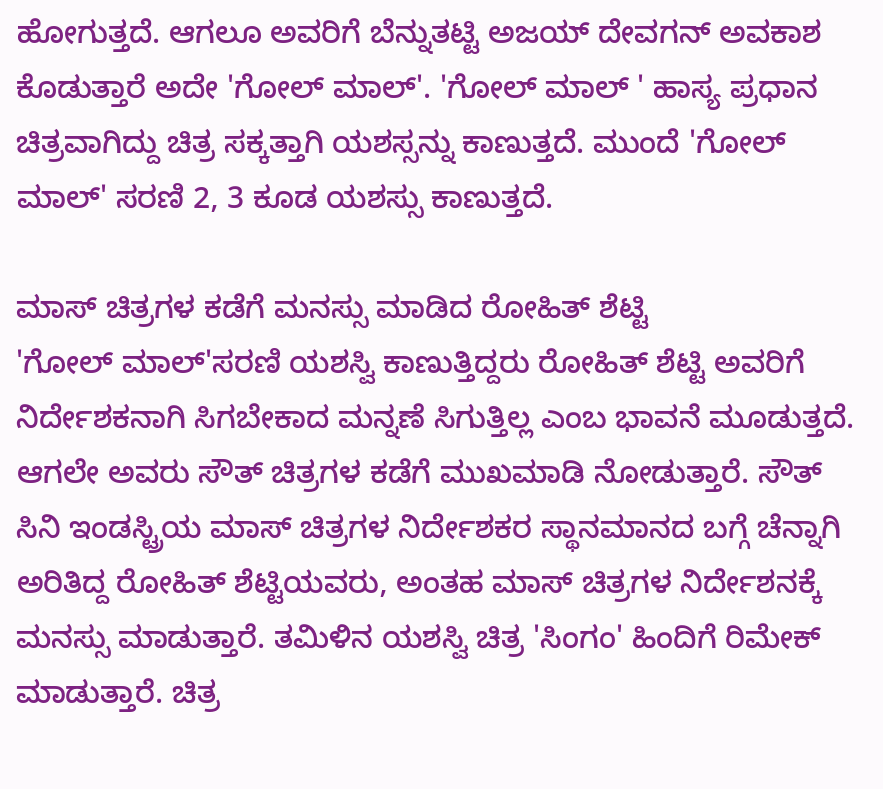ಹೋಗುತ್ತದೆ. ಆಗಲೂ ಅವರಿಗೆ ಬೆನ್ನುತಟ್ಟಿ ಅಜಯ್ ದೇವಗನ್ ಅವಕಾಶ ಕೊಡುತ್ತಾರೆ ಅದೇ 'ಗೋಲ್ ಮಾಲ್'. 'ಗೋಲ್ ಮಾಲ್ ' ಹಾಸ್ಯ ಪ್ರಧಾನ ಚಿತ್ರವಾಗಿದ್ದು ಚಿತ್ರ ಸಕ್ಕತ್ತಾಗಿ ಯಶಸ್ಸನ್ನು ಕಾಣುತ್ತದೆ. ಮುಂದೆ 'ಗೋಲ್ ಮಾಲ್' ಸರಣಿ 2, 3 ಕೂಡ ಯಶಸ್ಸು ಕಾಣುತ್ತದೆ.

ಮಾಸ್ ಚಿತ್ರಗಳ ಕಡೆಗೆ ಮನಸ್ಸು ಮಾಡಿದ ರೋಹಿತ್ ಶೆಟ್ಟಿ
'ಗೋಲ್ ಮಾಲ್'ಸರಣಿ ಯಶಸ್ವಿ ಕಾಣುತ್ತಿದ್ದರು ರೋಹಿತ್ ಶೆಟ್ಟಿ ಅವರಿಗೆ ನಿರ್ದೇಶಕನಾಗಿ ಸಿಗಬೇಕಾದ ಮನ್ನಣೆ ಸಿಗುತ್ತಿಲ್ಲ ಎಂಬ ಭಾವನೆ ಮೂಡುತ್ತದೆ. ಆಗಲೇ ಅವರು ಸೌತ್ ಚಿತ್ರಗಳ ಕಡೆಗೆ ಮುಖಮಾಡಿ ನೋಡುತ್ತಾರೆ. ಸೌತ್ ಸಿನಿ ಇಂಡಸ್ಟ್ರಿಯ ಮಾಸ್ ಚಿತ್ರಗಳ ನಿರ್ದೇಶಕರ ಸ್ಥಾನಮಾನದ ಬಗ್ಗೆ ಚೆನ್ನಾಗಿ ಅರಿತಿದ್ದ ರೋಹಿತ್ ಶೆಟ್ಟಿಯವರು, ಅಂತಹ ಮಾಸ್ ಚಿತ್ರಗಳ ನಿರ್ದೇಶನಕ್ಕೆ ಮನಸ್ಸು ಮಾಡುತ್ತಾರೆ. ತಮಿಳಿನ ಯಶಸ್ವಿ ಚಿತ್ರ 'ಸಿಂಗಂ' ಹಿಂದಿಗೆ ರಿಮೇಕ್ ಮಾಡುತ್ತಾರೆ. ಚಿತ್ರ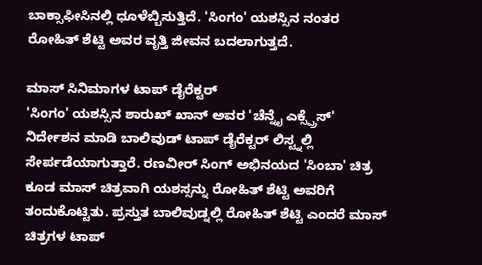ಬಾಕ್ಸಾಫೀಸಿನಲ್ಲಿ ಧೂಳೆಬ್ಬಿಸುತ್ತಿದೆ. 'ಸಿಂಗಂ' ಯಶಸ್ಸಿನ ನಂತರ ರೋಹಿತ್ ಶೆಟ್ಟಿ ಅವರ ವೃತ್ತಿ ಜೀವನ ಬದಲಾಗುತ್ತದೆ.

ಮಾಸ್ ಸಿನಿಮಾಗಳ ಟಾಪ್ ಡೈರೆಕ್ಟರ್
'ಸಿಂಗಂ' ಯಶಸ್ಸಿನ ಶಾರುಖ್ ಖಾನ್ ಅವರ 'ಚೆನ್ನೈ ಎಕ್ಸ್ಪ್ರೆಸ್' ನಿರ್ದೇಶನ ಮಾಡಿ ಬಾಲಿವುಡ್ ಟಾಪ್ ಡೈರೆಕ್ಟರ್ ಲಿಸ್ಟ್ನಲ್ಲಿ ಸೇರ್ಪಡೆಯಾಗುತ್ತಾರೆ. ರಣವೀರ್ ಸಿಂಗ್ ಅಭಿನಯದ 'ಸಿಂಬಾ' ಚಿತ್ರ ಕೂಡ ಮಾಸ್ ಚಿತ್ರವಾಗಿ ಯಶಸ್ಸನ್ನು ರೋಹಿತ್ ಶೆಟ್ಟಿ ಅವರಿಗೆ ತಂದುಕೊಟ್ಟಿತು. ಪ್ರಸ್ತುತ ಬಾಲಿವುಡ್ನಲ್ಲಿ ರೋಹಿತ್ ಶೆಟ್ಟಿ ಎಂದರೆ ಮಾಸ್ ಚಿತ್ರಗಳ ಟಾಪ್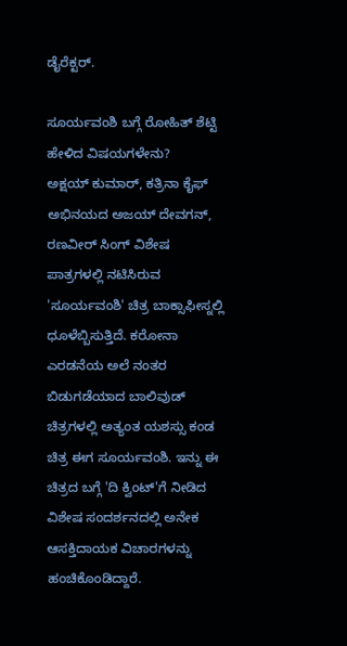ಡೈರೆಕ್ಟರ್.

ಸೂರ್ಯವಂಶಿ ಬಗ್ಗೆ ರೋಹಿತ್ ಶೆಟ್ಟಿ ಹೇಳಿದ ವಿಷಯಗಳೇನು?
ಅಕ್ಷಯ್ ಕುಮಾರ್, ಕತ್ರಿನಾ ಕೈಫ್ ಅಭಿನಯದ ಅಜಯ್ ದೇವಗನ್, ರಣವೀರ್ ಸಿಂಗ್ ವಿಶೇಷ ಪಾತ್ರಗಳಲ್ಲಿ ನಟಿಸಿರುವ 'ಸೂರ್ಯವಂಶಿ' ಚಿತ್ರ ಬಾಕ್ಸಾಫೀಸ್ನಲ್ಲಿ ಧೂಳೆಬ್ಬಿಸುತ್ತಿದೆ. ಕರೋನಾ ಎರಡನೆಯ ಅಲೆ ನಂತರ ಬಿಡುಗಡೆಯಾದ ಬಾಲಿವುಡ್ ಚಿತ್ರಗಳಲ್ಲಿ ಅತ್ಯಂತ ಯಶಸ್ಸು ಕಂಡ ಚಿತ್ರ ಈಗ ಸೂರ್ಯವಂಶಿ. ಇನ್ನು ಈ ಚಿತ್ರದ ಬಗ್ಗೆ 'ದಿ ಕ್ವಿಂಟ್'ಗೆ ನೀಡಿದ ವಿಶೇಷ ಸಂದರ್ಶನದಲ್ಲಿ ಅನೇಕ ಆಸಕ್ತಿದಾಯಕ ವಿಚಾರಗಳನ್ನು ಹಂಚಿಕೊಂಡಿದ್ದಾರೆ.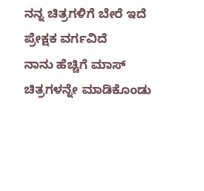ನನ್ನ ಚಿತ್ರಗಳಿಗೆ ಬೇರೆ ಇದೆ ಪ್ರೇಕ್ಷಕ ವರ್ಗವಿದೆ
ನಾನು ಹೆಚ್ಚಿಗೆ ಮಾಸ್ ಚಿತ್ರಗಳನ್ನೇ ಮಾಡಿಕೊಂಡು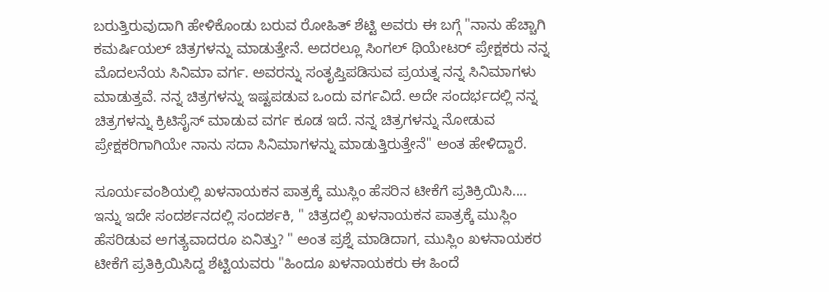ಬರುತ್ತಿರುವುದಾಗಿ ಹೇಳಿಕೊಂಡು ಬರುವ ರೋಹಿತ್ ಶೆಟ್ಟಿ ಅವರು ಈ ಬಗ್ಗೆ "ನಾನು ಹೆಚ್ಚಾಗಿ ಕಮರ್ಷಿಯಲ್ ಚಿತ್ರಗಳನ್ನು ಮಾಡುತ್ತೇನೆ. ಅದರಲ್ಲೂ ಸಿಂಗಲ್ ಥಿಯೇಟರ್ ಪ್ರೇಕ್ಷಕರು ನನ್ನ ಮೊದಲನೆಯ ಸಿನಿಮಾ ವರ್ಗ. ಅವರನ್ನು ಸಂತೃಪ್ತಿಪಡಿಸುವ ಪ್ರಯತ್ನ ನನ್ನ ಸಿನಿಮಾಗಳು ಮಾಡುತ್ತವೆ. ನನ್ನ ಚಿತ್ರಗಳನ್ನು ಇಷ್ಟಪಡುವ ಒಂದು ವರ್ಗವಿದೆ. ಅದೇ ಸಂದರ್ಭದಲ್ಲಿ ನನ್ನ ಚಿತ್ರಗಳನ್ನು ಕ್ರಿಟಿಸೈಸ್ ಮಾಡುವ ವರ್ಗ ಕೂಡ ಇದೆ. ನನ್ನ ಚಿತ್ರಗಳನ್ನು ನೋಡುವ ಪ್ರೇಕ್ಷಕರಿಗಾಗಿಯೇ ನಾನು ಸದಾ ಸಿನಿಮಾಗಳನ್ನು ಮಾಡುತ್ತಿರುತ್ತೇನೆ" ಅಂತ ಹೇಳಿದ್ದಾರೆ.

ಸೂರ್ಯವಂಶಿಯಲ್ಲಿ ಖಳನಾಯಕನ ಪಾತ್ರಕ್ಕೆ ಮುಸ್ಲಿಂ ಹೆಸರಿನ ಟೀಕೆಗೆ ಪ್ರತಿಕ್ರಿಯಿಸಿ....
ಇನ್ನು ಇದೇ ಸಂದರ್ಶನದಲ್ಲಿ ಸಂದರ್ಶಕಿ, " ಚಿತ್ರದಲ್ಲಿ ಖಳನಾಯಕನ ಪಾತ್ರಕ್ಕೆ ಮುಸ್ಲಿಂ ಹೆಸರಿಡುವ ಅಗತ್ಯವಾದರೂ ಏನಿತ್ತು? " ಅಂತ ಪ್ರಶ್ನೆ ಮಾಡಿದಾಗ, ಮುಸ್ಲಿಂ ಖಳನಾಯಕರ ಟೀಕೆಗೆ ಪ್ರತಿಕ್ರಿಯಿಸಿದ್ದ ಶೆಟ್ಟಿಯವರು "ಹಿಂದೂ ಖಳನಾಯಕರು ಈ ಹಿಂದೆ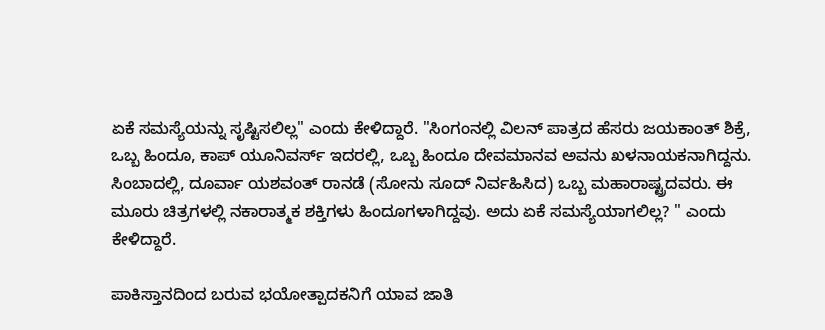ಏಕೆ ಸಮಸ್ಯೆಯನ್ನು ಸೃಷ್ಟಿಸಲಿಲ್ಲ" ಎಂದು ಕೇಳಿದ್ದಾರೆ. "ಸಿಂಗಂನಲ್ಲಿ ವಿಲನ್ ಪಾತ್ರದ ಹೆಸರು ಜಯಕಾಂತ್ ಶಿಕ್ರೆ, ಒಬ್ಬ ಹಿಂದೂ, ಕಾಪ್ ಯೂನಿವರ್ಸ್ ಇದರಲ್ಲಿ, ಒಬ್ಬ ಹಿಂದೂ ದೇವಮಾನವ ಅವನು ಖಳನಾಯಕನಾಗಿದ್ದನು. ಸಿಂಬಾದಲ್ಲಿ, ದೂರ್ವಾ ಯಶವಂತ್ ರಾನಡೆ (ಸೋನು ಸೂದ್ ನಿರ್ವಹಿಸಿದ) ಒಬ್ಬ ಮಹಾರಾಷ್ಟ್ರದವರು. ಈ ಮೂರು ಚಿತ್ರಗಳಲ್ಲಿ ನಕಾರಾತ್ಮಕ ಶಕ್ತಿಗಳು ಹಿಂದೂಗಳಾಗಿದ್ದವು. ಅದು ಏಕೆ ಸಮಸ್ಯೆಯಾಗಲಿಲ್ಲ? " ಎಂದು ಕೇಳಿದ್ದಾರೆ.

ಪಾಕಿಸ್ತಾನದಿಂದ ಬರುವ ಭಯೋತ್ಪಾದಕನಿಗೆ ಯಾವ ಜಾತಿ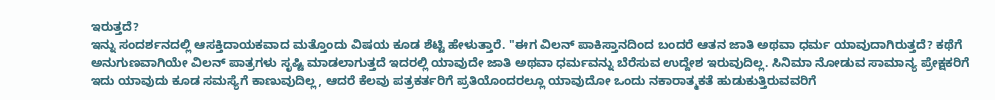ಇರುತ್ತದೆ?
ಇನ್ನು ಸಂದರ್ಶನದಲ್ಲಿ ಆಸಕ್ತಿದಾಯಕವಾದ ಮತ್ತೊಂದು ವಿಷಯ ಕೂಡ ಶೆಟ್ಟಿ ಹೇಳುತ್ತಾರೆ. "ಈಗ ವಿಲನ್ ಪಾಕಿಸ್ತಾನದಿಂದ ಬಂದರೆ ಆತನ ಜಾತಿ ಅಥವಾ ಧರ್ಮ ಯಾವುದಾಗಿರುತ್ತದೆ? ಕಥೆಗೆ ಅನುಗುಣವಾಗಿಯೇ ವಿಲನ್ ಪಾತ್ರಗಳು ಸೃಷ್ಟಿ ಮಾಡಲಾಗುತ್ತದೆ ಇದರಲ್ಲಿ ಯಾವುದೇ ಜಾತಿ ಅಥವಾ ಧರ್ಮವನ್ನು ಬೆರೆಸುವ ಉದ್ದೇಶ ಇರುವುದಿಲ್ಲ. ಸಿನಿಮಾ ನೋಡುವ ಸಾಮಾನ್ಯ ಪ್ರೇಕ್ಷಕರಿಗೆ ಇದು ಯಾವುದು ಕೂಡ ಸಮಸ್ಯೆಗೆ ಕಾಣುವುದಿಲ್ಲ, ಆದರೆ ಕೆಲವು ಪತ್ರಕರ್ತರಿಗೆ ಪ್ರತಿಯೊಂದರಲ್ಲೂ ಯಾವುದೋ ಒಂದು ನಕಾರಾತ್ಮಕತೆ ಹುಡುಕುತ್ತಿರುವವರಿಗೆ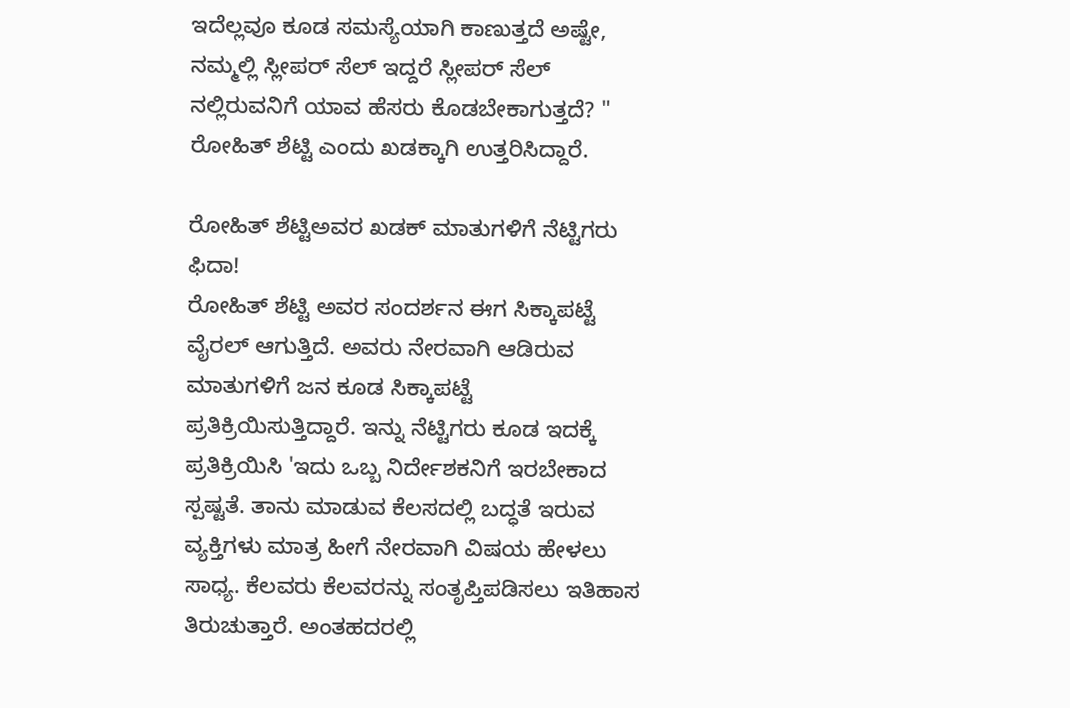ಇದೆಲ್ಲವೂ ಕೂಡ ಸಮಸ್ಯೆಯಾಗಿ ಕಾಣುತ್ತದೆ ಅಷ್ಟೇ, ನಮ್ಮಲ್ಲಿ ಸ್ಲೀಪರ್ ಸೆಲ್ ಇದ್ದರೆ ಸ್ಲೀಪರ್ ಸೆಲ್ ನಲ್ಲಿರುವನಿಗೆ ಯಾವ ಹೆಸರು ಕೊಡಬೇಕಾಗುತ್ತದೆ? " ರೋಹಿತ್ ಶೆಟ್ಟಿ ಎಂದು ಖಡಕ್ಕಾಗಿ ಉತ್ತರಿಸಿದ್ದಾರೆ.

ರೋಹಿತ್ ಶೆಟ್ಟಿಅವರ ಖಡಕ್ ಮಾತುಗಳಿಗೆ ನೆಟ್ಟಿಗರು ಫಿದಾ!
ರೋಹಿತ್ ಶೆಟ್ಟಿ ಅವರ ಸಂದರ್ಶನ ಈಗ ಸಿಕ್ಕಾಪಟ್ಟೆ ವೈರಲ್ ಆಗುತ್ತಿದೆ. ಅವರು ನೇರವಾಗಿ ಆಡಿರುವ ಮಾತುಗಳಿಗೆ ಜನ ಕೂಡ ಸಿಕ್ಕಾಪಟ್ಟೆ ಪ್ರತಿಕ್ರಿಯಿಸುತ್ತಿದ್ದಾರೆ. ಇನ್ನು ನೆಟ್ಟಿಗರು ಕೂಡ ಇದಕ್ಕೆ ಪ್ರತಿಕ್ರಿಯಿಸಿ 'ಇದು ಒಬ್ಬ ನಿರ್ದೇಶಕನಿಗೆ ಇರಬೇಕಾದ ಸ್ಪಷ್ಟತೆ. ತಾನು ಮಾಡುವ ಕೆಲಸದಲ್ಲಿ ಬದ್ಧತೆ ಇರುವ ವ್ಯಕ್ತಿಗಳು ಮಾತ್ರ ಹೀಗೆ ನೇರವಾಗಿ ವಿಷಯ ಹೇಳಲು ಸಾಧ್ಯ. ಕೆಲವರು ಕೆಲವರನ್ನು ಸಂತೃಪ್ತಿಪಡಿಸಲು ಇತಿಹಾಸ ತಿರುಚುತ್ತಾರೆ. ಅಂತಹದರಲ್ಲಿ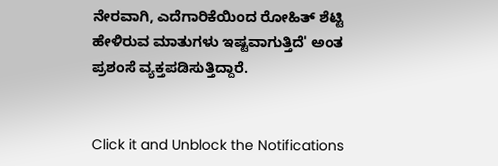ನೇರವಾಗಿ, ಎದೆಗಾರಿಕೆಯಿಂದ ರೋಹಿತ್ ಶೆಟ್ಟಿ ಹೇಳಿರುವ ಮಾತುಗಳು ಇಷ್ಟವಾಗುತ್ತಿದೆ' ಅಂತ ಪ್ರಶಂಸೆ ವ್ಯಕ್ತಪಡಿಸುತ್ತಿದ್ದಾರೆ.


Click it and Unblock the Notifications